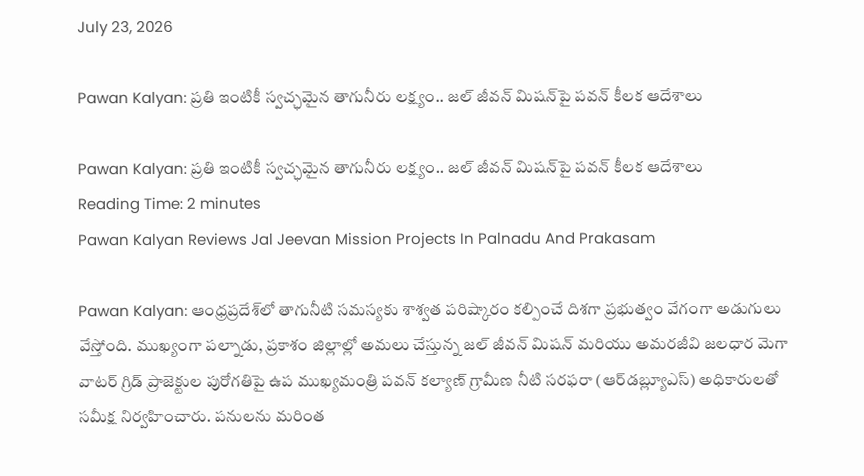July 23, 2026

Pawan Kalyan: ప్రతి ఇంటికీ స్వచ్ఛమైన తాగునీరు లక్ష్యం.. జల్ జీవన్ మిషన్‌పై పవన్ కీలక ఆదేశాలు

Pawan Kalyan: ప్రతి ఇంటికీ స్వచ్ఛమైన తాగునీరు లక్ష్యం.. జల్ జీవన్ మిషన్‌పై పవన్ కీలక ఆదేశాలు
Reading Time: 2 minutes
Pawan Kalyan Reviews Jal Jeevan Mission Projects In Palnadu And Prakasam

Pawan Kalyan: ఆంధ్రప్రదేశ్‌లో తాగునీటి సమస్యకు శాశ్వత పరిష్కారం కల్పించే దిశగా ప్రభుత్వం వేగంగా అడుగులు వేస్తోంది. ముఖ్యంగా పల్నాడు, ప్రకాశం జిల్లాల్లో అమలు చేస్తున్న జల్ జీవన్ మిషన్ మరియు అమరజీవి జలధార మెగా వాటర్ గ్రిడ్ ప్రాజెక్టుల పురోగతిపై ఉప ముఖ్యమంత్రి పవన్ కల్యాణ్‌ గ్రామీణ నీటి సరఫరా (ఆర్‌డబ్ల్యూఎస్) అధికారులతో సమీక్ష నిర్వహించారు. పనులను మరింత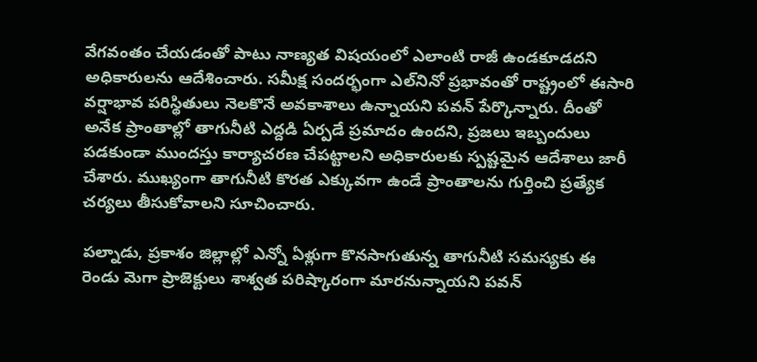వేగవంతం చేయడంతో పాటు నాణ్యత విషయంలో ఎలాంటి రాజీ ఉండకూడదని అధికారులను ఆదేశించారు. సమీక్ష సందర్భంగా ఎల్‌నినో ప్రభావంతో రాష్ట్రంలో ఈసారి వర్షాభావ పరిస్థితులు నెలకొనే అవకాశాలు ఉన్నాయని పవన్ పేర్కొన్నారు. దీంతో అనేక ప్రాంతాల్లో తాగునీటి ఎద్దడి ఏర్పడే ప్రమాదం ఉందని, ప్రజలు ఇబ్బందులు పడకుండా ముందస్తు కార్యాచరణ చేపట్టాలని అధికారులకు స్పష్టమైన ఆదేశాలు జారీ చేశారు. ముఖ్యంగా తాగునీటి కొరత ఎక్కువగా ఉండే ప్రాంతాలను గుర్తించి ప్రత్యేక చర్యలు తీసుకోవాలని సూచించారు.

పల్నాడు, ప్రకాశం జిల్లాల్లో ఎన్నో ఏళ్లుగా కొనసాగుతున్న తాగునీటి సమస్యకు ఈ రెండు మెగా ప్రాజెక్టులు శాశ్వత పరిష్కారంగా మారనున్నాయని పవన్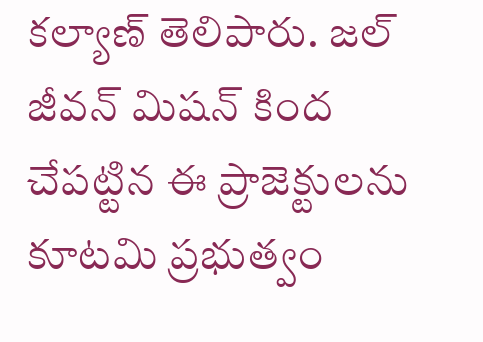కల్యాణ్‌ తెలిపారు. జల్ జీవన్ మిషన్ కింద చేపట్టిన ఈ ప్రాజెక్టులను కూటమి ప్రభుత్వం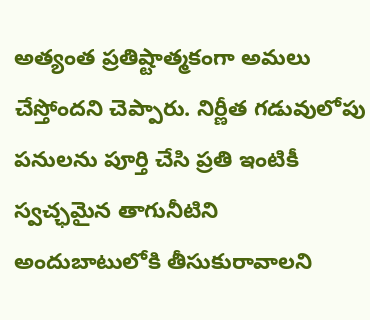అత్యంత ప్రతిష్టాత్మకంగా అమలు చేస్తోందని చెప్పారు. నిర్ణీత గడువులోపు పనులను పూర్తి చేసి ప్రతి ఇంటికీ స్వచ్ఛమైన తాగునీటిని అందుబాటులోకి తీసుకురావాలని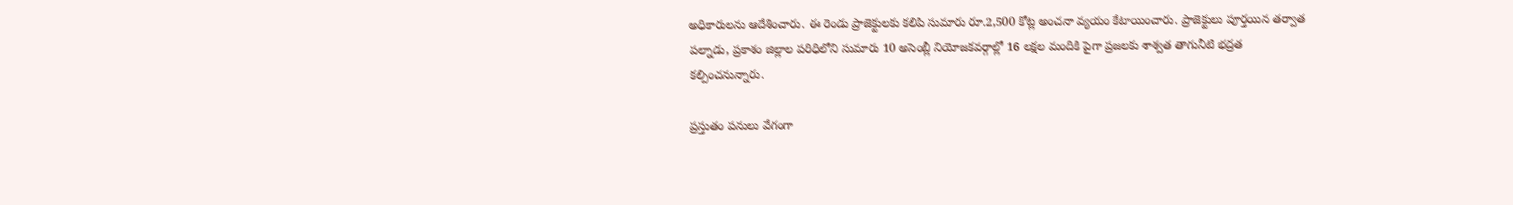అధికారులను ఆదేశించారు. ఈ రెండు ప్రాజెక్టులకు కలిపి సుమారు రూ.2,500 కోట్ల అంచనా వ్యయం కేటాయించారు. ప్రాజెక్టులు పూర్తయిన తర్వాత పల్నాడు, ప్రకాశం జిల్లాల పరిధిలోని సుమారు 10 అసెంబ్లీ నియోజకవర్గాల్లో 16 లక్షల మందికి పైగా ప్రజలకు శాశ్వత తాగునీటి భద్రత కల్పించనున్నారు.

ప్రస్తుతం పనులు వేగంగా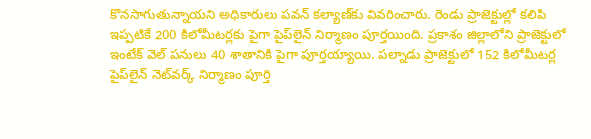కొనసాగుతున్నాయని అధికారులు పవన్‌ కల్యాణ్‌కు వివరించారు. రెండు ప్రాజెక్టుల్లో కలిపి ఇప్పటికే 200 కిలోమీటర్లకు పైగా పైప్‌లైన్ నిర్మాణం పూర్తయింది. ప్రకాశం జిల్లాలోని ప్రాజెక్టులో ఇంటేక్ వెల్ పనులు 40 శాతానికి పైగా పూర్తయ్యాయి. పల్నాడు ప్రాజెక్టులో 152 కిలోమీటర్ల పైప్‌లైన్ నెట్‌వర్క్ నిర్మాణం పూర్తి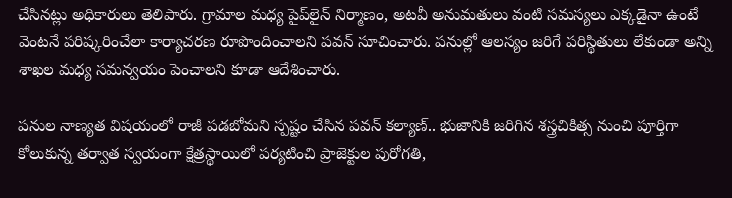చేసినట్లు అధికారులు తెలిపారు. గ్రామాల మధ్య పైప్‌లైన్ నిర్మాణం, అటవీ అనుమతులు వంటి సమస్యలు ఎక్కడైనా ఉంటే వెంటనే పరిష్కరించేలా కార్యాచరణ రూపొందించాలని పవన్ సూచించారు. పనుల్లో ఆలస్యం జరిగే పరిస్థితులు లేకుండా అన్ని శాఖల మధ్య సమన్వయం పెంచాలని కూడా ఆదేశించారు.

పనుల నాణ్యత విషయంలో రాజీ పడబోమని స్పష్టం చేసిన పవన్ కల్యాణ్‌.. భుజానికి జరిగిన శస్త్రచికిత్స నుంచి పూర్తిగా కోలుకున్న తర్వాత స్వయంగా క్షేత్రస్థాయిలో పర్యటించి ప్రాజెక్టుల పురోగతి,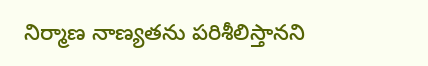నిర్మాణ నాణ్యతను పరిశీలిస్తానని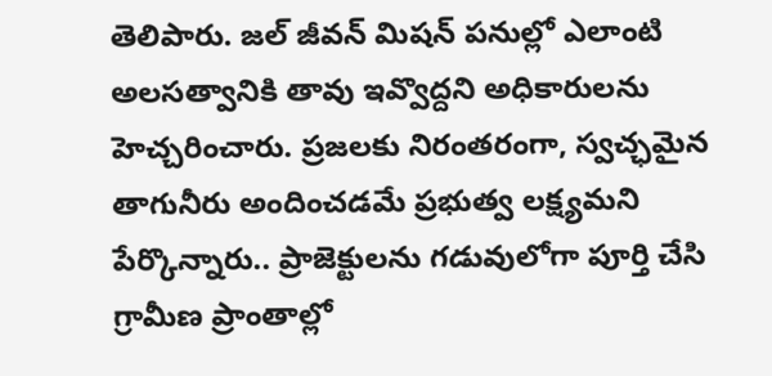తెలిపారు. జల్ జీవన్ మిషన్ పనుల్లో ఎలాంటి అలసత్వానికి తావు ఇవ్వొద్దని అధికారులను హెచ్చరించారు. ప్రజలకు నిరంతరంగా, స్వచ్ఛమైన తాగునీరు అందించడమే ప్రభుత్వ లక్ష్యమని పేర్కొన్నారు.. ప్రాజెక్టులను గడువులోగా పూర్తి చేసి గ్రామీణ ప్రాంతాల్లో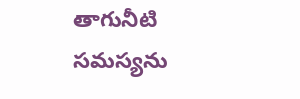తాగునీటి సమస్యను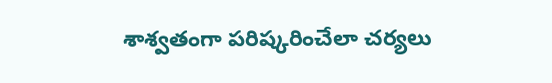శాశ్వతంగా పరిష్కరించేలా చర్యలు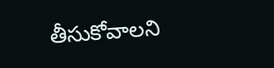తీసుకోవాలని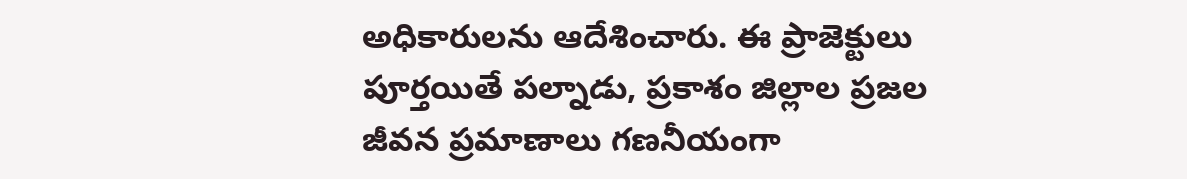అధికారులను ఆదేశించారు. ఈ ప్రాజెక్టులు పూర్తయితే పల్నాడు, ప్రకాశం జిల్లాల ప్రజల జీవన ప్రమాణాలు గణనీయంగా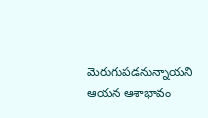మెరుగుపడనున్నాయని ఆయన ఆశాభావం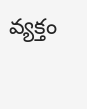వ్యక్తం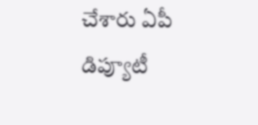చేశారు ఏపీ డిప్యూటీ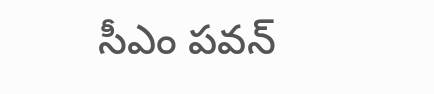సీఎం పవన్‌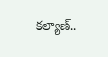కల్యాణ్..